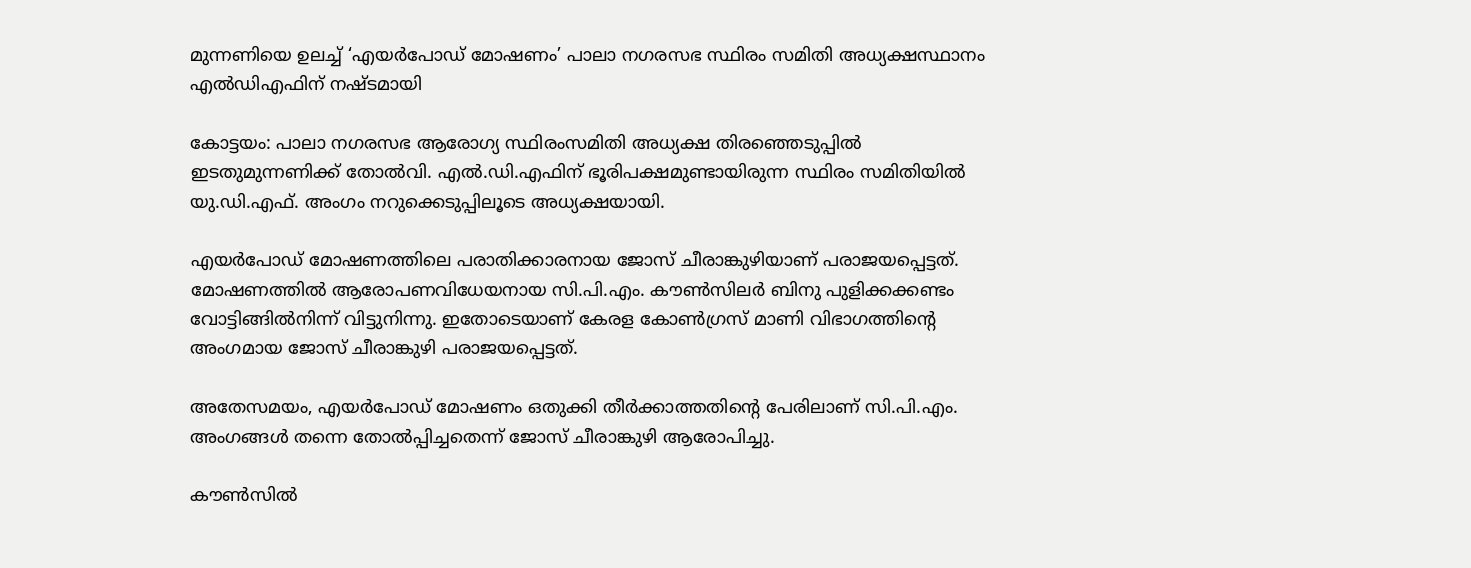മുന്നണിയെ ഉലച്ച്‌ ‘എയർപോഡ് മോഷണം’ പാലാ നഗരസഭ സ്ഥിരം സമിതി അധ്യക്ഷസ്ഥാനം എൽഡിഎഫിന് നഷ്ടമായി

കോട്ടയം: പാലാ നഗരസഭ ആരോഗ്യ സ്ഥിരംസമിതി അധ്യക്ഷ തിരഞ്ഞെടുപ്പില്‍ ഇടതുമുന്നണിക്ക് തോല്‍വി. എല്‍.ഡി.എഫിന് ഭൂരിപക്ഷമുണ്ടായിരുന്ന സ്ഥിരം സമിതിയില്‍ യു.ഡി.എഫ്. അംഗം നറുക്കെടുപ്പിലൂടെ അധ്യക്ഷയായി.

എയര്‍പോഡ് മോഷണത്തിലെ പരാതിക്കാരനായ ജോസ് ചീരാങ്കുഴിയാണ് പരാജയപ്പെട്ടത്. മോഷണത്തില്‍ ആരോപണവിധേയനായ സി.പി.എം. കൗണ്‍സിലര്‍ ബിനു പുളിക്കക്കണ്ടം വോട്ടിങ്ങില്‍നിന്ന് വിട്ടുനിന്നു. ഇതോടെയാണ് കേരള കോണ്‍ഗ്രസ് മാണി വിഭാഗത്തിന്റെ അംഗമായ ജോസ് ചീരാങ്കുഴി പരാജയപ്പെട്ടത്.

അതേസമയം, എയര്‍പോഡ് മോഷണം ഒതുക്കി തീര്‍ക്കാത്തതിന്റെ പേരിലാണ് സി.പി.എം. അംഗങ്ങള്‍ തന്നെ തോല്‍പ്പിച്ചതെന്ന് ജോസ് ചീരാങ്കുഴി ആരോപിച്ചു.

കൗണ്‍സില്‍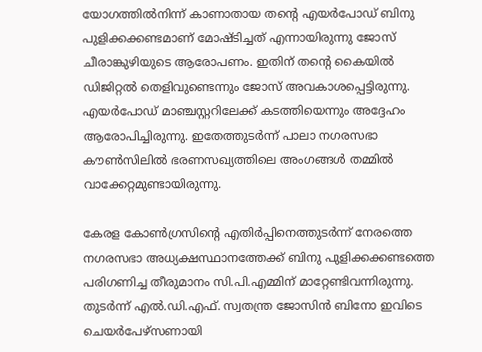യോഗത്തില്‍നിന്ന് കാണാതായ തന്റെ എയര്‍പോഡ് ബിനു പുളിക്കക്കണ്ടമാണ് മോഷ്ടിച്ചത് എന്നായിരുന്നു ജോസ് ചീരാങ്കുഴിയുടെ ആരോപണം. ഇതിന് തന്റെ കൈയില്‍ ഡിജിറ്റല്‍ തെളിവുണ്ടെന്നും ജോസ് അവകാശപ്പെട്ടിരുന്നു. എയര്‍പോഡ് മാഞ്ചസ്റ്ററിലേക്ക് കടത്തിയെന്നും അദ്ദേഹം ആരോപിച്ചിരുന്നു. ഇതേത്തുടര്‍ന്ന് പാലാ നഗരസഭാ കൗണ്‍സിലില്‍ ഭരണസഖ്യത്തിലെ അംഗങ്ങള്‍ തമ്മില്‍ വാക്കേറ്റമുണ്ടായിരുന്നു.

കേരള കോണ്‍ഗ്രസിന്റെ എതിര്‍പ്പിനെത്തുടര്‍ന്ന് നേരത്തെ നഗരസഭാ അധ്യക്ഷസ്ഥാനത്തേക്ക് ബിനു പുളിക്കക്കണ്ടത്തെ പരിഗണിച്ച തീരുമാനം സി.പി.എമ്മിന് മാറ്റേണ്ടിവന്നിരുന്നു. തുടര്‍ന്ന് എല്‍.ഡി.എഫ്. സ്വതന്ത്ര ജോസിന്‍ ബിനോ ഇവിടെ ചെയര്‍പേഴ്‌സണായി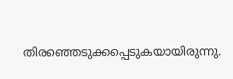തിരഞ്ഞെടുക്കപ്പെടുകയായിരുന്നു.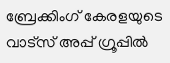ബ്രേക്കിംഗ് കേരളയുടെ വാട്സ് അപ്പ് ഗ്രൂപ്പിൽ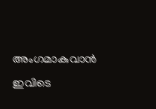അംഗമാകുവാൻ ഇവിടെ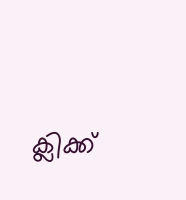ക്ലിക്ക്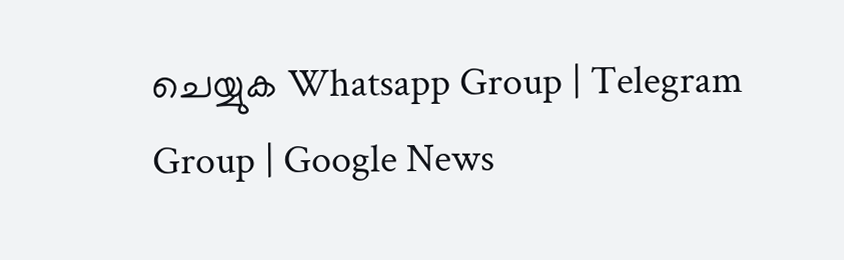ചെയ്യുക Whatsapp Group | Telegram Group | Google News